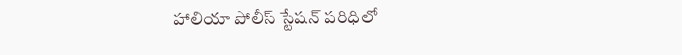హాలియా పోలీస్ స్టేషన్ పరిధిలో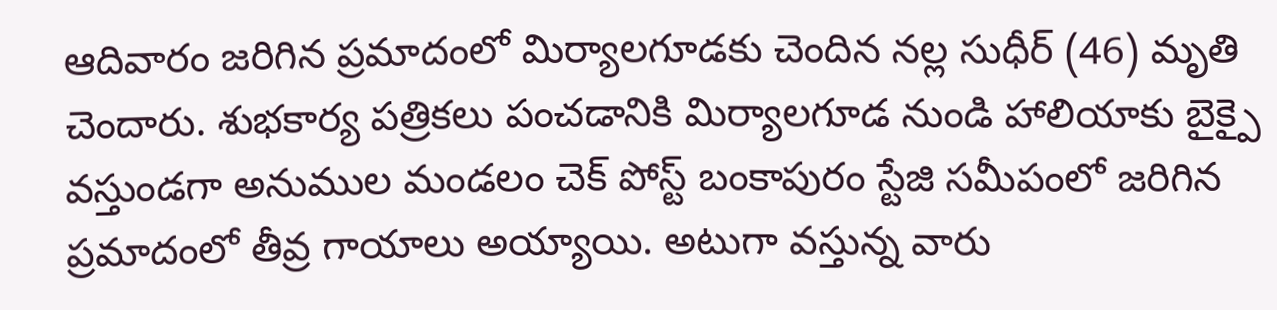ఆదివారం జరిగిన ప్రమాదంలో మిర్యాలగూడకు చెందిన నల్ల సుధీర్ (46) మృతి చెందారు. శుభకార్య పత్రికలు పంచడానికి మిర్యాలగూడ నుండి హాలియాకు బైక్పై వస్తుండగా అనుముల మండలం చెక్ పోస్ట్ బంకాపురం స్టేజి సమీపంలో జరిగిన ప్రమాదంలో తీవ్ర గాయాలు అయ్యాయి. అటుగా వస్తున్న వారు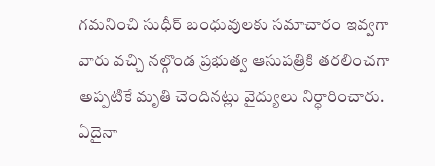గమనించి సుధీర్ బంధువులకు సమాచారం ఇవ్వగా వారు వచ్చి నల్గొండ ప్రభుత్వ ఆసుపత్రికి తరలించగా అప్పటికే మృతి చెందినట్లు వైద్యులు నిర్ధారించారు. ఏదైనా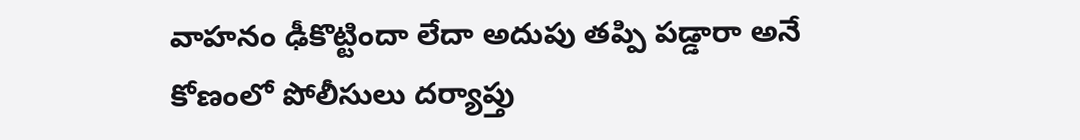వాహనం ఢీకొట్టిందా లేదా అదుపు తప్పి పడ్డారా అనే కోణంలో పోలీసులు దర్యాప్తు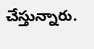చేస్తున్నారు.